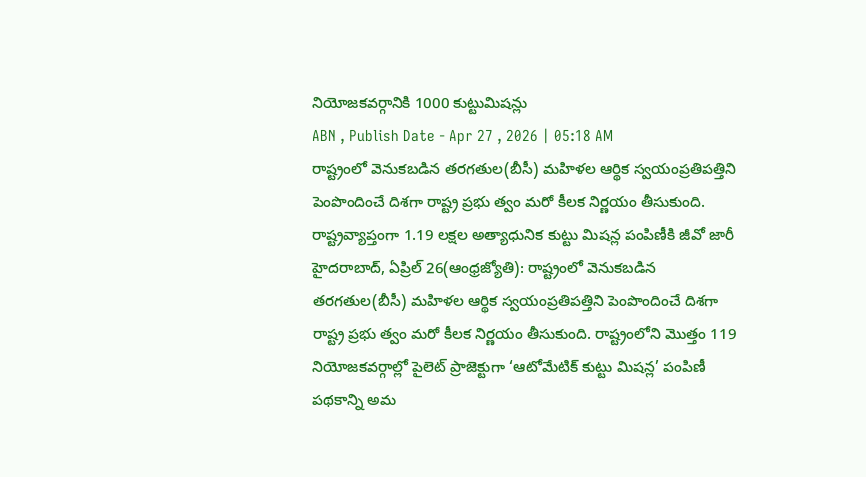నియోజకవర్గానికి 1000 కుట్టుమిషన్లు
ABN , Publish Date - Apr 27 , 2026 | 05:18 AM
రాష్ట్రంలో వెనుకబడిన తరగతుల(బీసీ) మహిళల ఆర్థిక స్వయంప్రతిపత్తిని పెంపొందించే దిశగా రాష్ట్ర ప్రభు త్వం మరో కీలక నిర్ణయం తీసుకుంది.
రాష్ట్రవ్యాప్తంగా 1.19 లక్షల అత్యాధునిక కుట్టు మిషన్ల పంపిణీకి జీవో జారీ
హైదరాబాద్, ఏప్రిల్ 26(ఆంధ్రజ్యోతి): రాష్ట్రంలో వెనుకబడిన తరగతుల(బీసీ) మహిళల ఆర్థిక స్వయంప్రతిపత్తిని పెంపొందించే దిశగా రాష్ట్ర ప్రభు త్వం మరో కీలక నిర్ణయం తీసుకుంది. రాష్ట్రంలోని మొత్తం 119 నియోజకవర్గాల్లో పైలెట్ ప్రాజెక్టుగా ‘ఆటోమేటిక్ కుట్టు మిషన్ల’ పంపిణీ పథకాన్ని అమ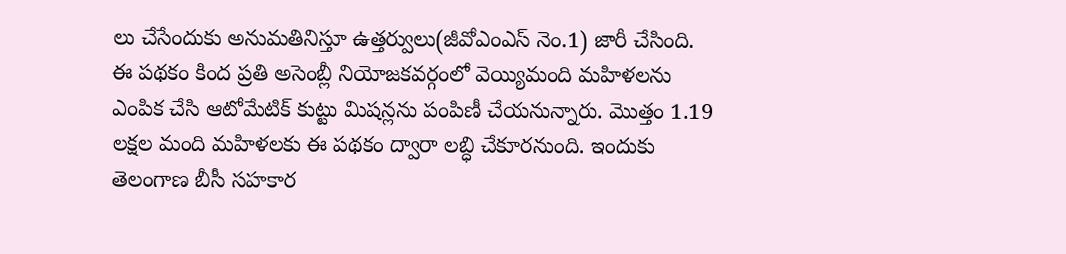లు చేసేందుకు అనుమతినిస్తూ ఉత్తర్వులు(జీవోఎంఎస్ నెం.1) జారీ చేసింది. ఈ పథకం కింద ప్రతి అసెంబ్లీ నియోజకవర్గంలో వెయ్యిమంది మహిళలను ఎంపిక చేసి ఆటోమేటిక్ కుట్టు మిషన్లను పంపిణీ చేయనున్నారు. మొత్తం 1.19 లక్షల మంది మహిళలకు ఈ పథకం ద్వారా లబ్ధి చేకూరనుంది. ఇందుకు తెలంగాణ బీసీ సహకార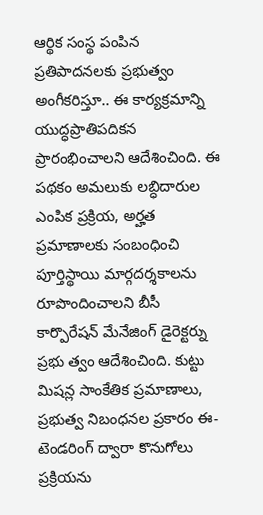ఆర్థిక సంస్థ పంపిన ప్రతిపాదనలకు ప్రభుత్వం అంగీకరిస్తూ.. ఈ కార్యక్రమాన్ని యుద్ధప్రాతిపదికన ప్రారంభించాలని ఆదేశించింది. ఈ పథకం అమలుకు లబ్ధిదారుల ఎంపిక ప్రక్రియ, అర్హత ప్రమాణాలకు సంబంధించి పూర్తిస్థాయి మార్గదర్శకాలను రూపొందించాలని బీసీ కార్పొరేషన్ మేనేజింగ్ డైరెక్టర్ను ప్రభు త్వం ఆదేశించింది. కుట్టు మిషన్ల సాంకేతిక ప్రమాణాలు, ప్రభుత్వ నిబంధనల ప్రకారం ఈ-టెండరింగ్ ద్వారా కొనుగోలు ప్రక్రియను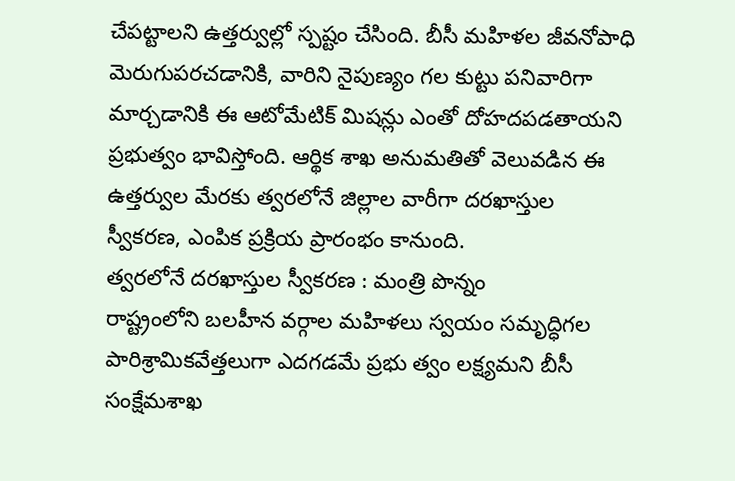చేపట్టాలని ఉత్తర్వుల్లో స్పష్టం చేసింది. బీసీ మహిళల జీవనోపాధి మెరుగుపరచడానికి, వారిని నైపుణ్యం గల కుట్టు పనివారిగా మార్చడానికి ఈ ఆటోమేటిక్ మిషన్లు ఎంతో దోహదపడతాయని ప్రభుత్వం భావిస్తోంది. ఆర్థిక శాఖ అనుమతితో వెలువడిన ఈ ఉత్తర్వుల మేరకు త్వరలోనే జిల్లాల వారీగా దరఖాస్తుల స్వీకరణ, ఎంపిక ప్రక్రియ ప్రారంభం కానుంది.
త్వరలోనే దరఖాస్తుల స్వీకరణ : మంత్రి పొన్నం
రాష్ట్రంలోని బలహీన వర్గాల మహిళలు స్వయం సమృద్ధిగల పారిశ్రామికవేత్తలుగా ఎదగడమే ప్రభు త్వం లక్ష్యమని బీసీ సంక్షేమశాఖ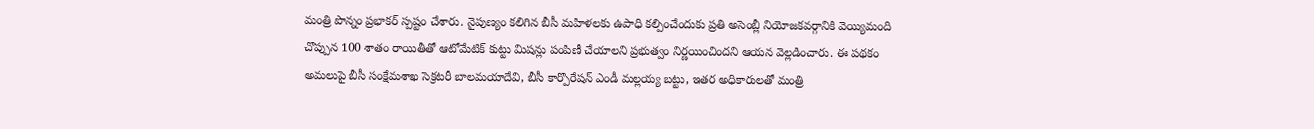మంత్రి పొన్నం ప్రభాకర్ స్పష్టం చేశారు. నైపుణ్యం కలిగిన బీసీ మహిళలకు ఉపాధి కల్పించేందుకు ప్రతి అసెంబ్లీ నియోజకవర్గానికి వెయ్యిమంది చొప్పున 100 శాతం రాయితీతో ఆటోమేటిక్ కుట్టు మిషన్లు పంపిణీ చేయాలని ప్రభుత్వం నిర్ణయించిందని ఆయన వెల్లడించారు. ఈ పథకం అమలుపై బీసీ సంక్షేమశాఖ సెక్రటరీ బాలమయాదేవి, బీసీ కార్పొరేషన్ ఎండీ మల్లయ్య బట్టు, ఇతర అధికారులతో మంత్రి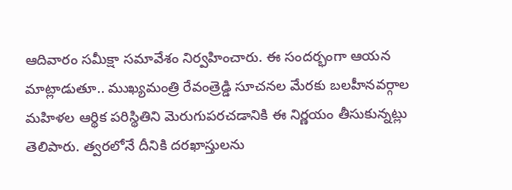ఆదివారం సమీక్షా సమావేశం నిర్వహించారు. ఈ సందర్భంగా ఆయన మాట్లాడుతూ.. ముఖ్యమంత్రి రేవంత్రెడ్డి సూచనల మేరకు బలహీనవర్గాల మహిళల ఆర్థిక పరిస్థితిని మెరుగుపరచడానికి ఈ నిర్ణయం తీసుకున్నట్లు తెలిపారు. త్వరలోనే దీనికి దరఖాస్తులను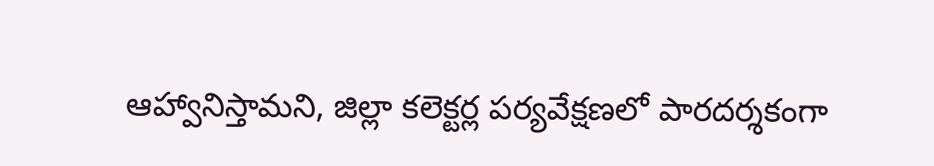ఆహ్వానిస్తామని, జిల్లా కలెక్టర్ల పర్యవేక్షణలో పారదర్శకంగా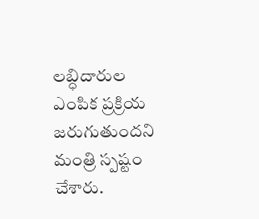లబ్ధిదారుల ఎంపిక ప్రక్రియ జరుగుతుందని మంత్రి స్పష్టం చేశారు.